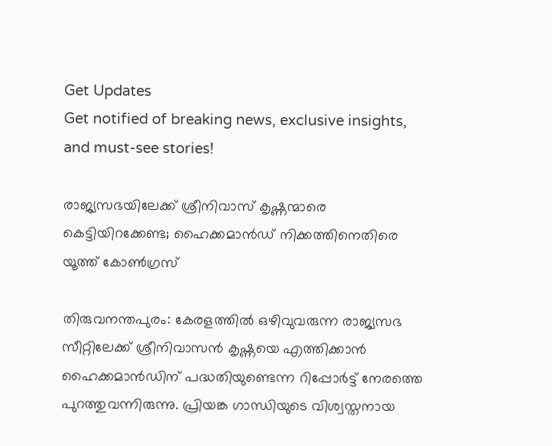Get Updates
Get notified of breaking news, exclusive insights, and must-see stories!

രാജ്യസഭയിലേക്ക് ശ്രീനിവാസ് കൃഷ്ണന്മാരെ കെട്ടിയിറക്കേണ്ട; ഹൈക്കമാൻഡ് നിക്കത്തിനെതിരെ യൂത്ത് കോണ്‍ഗ്രസ്

തിരുവനന്തപുരം: കേരളത്തില്‍ ഒഴിവുവരുന്ന രാജ്യസഭ സീറ്റിലേക്ക് ശ്രീനിവാസന്‍ കൃഷ്ണയെ എത്തിക്കാന്‍ ഹൈക്കമാന്‍ഡിന് പദ്ധതിയുണ്ടെന്ന റിപ്പോര്‍ട്ട് നേരത്തെ പുറത്തുവന്നിരുന്നു. പ്രിയങ്ക ഗാന്ധിയുടെ വിശ്വസ്തനായ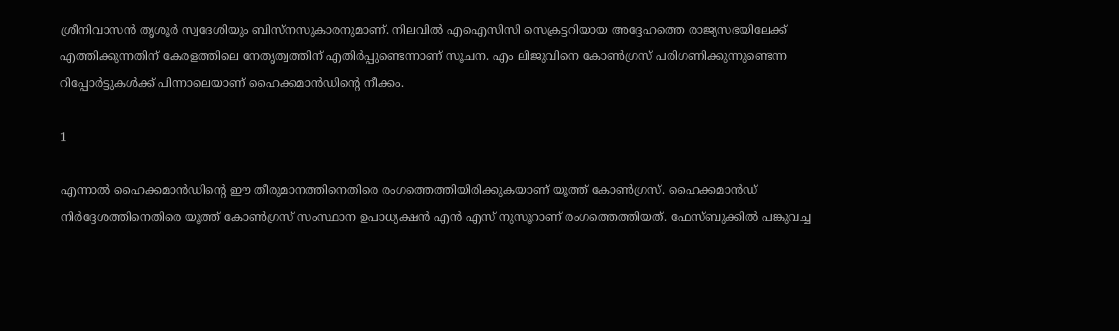ശ്രീനിവാസന്‍ തൃശൂര്‍ സ്വദേശിയും ബിസ്‌നസുകാരനുമാണ്. നിലവില്‍ എഐസിസി സെക്രട്ടറിയായ അദ്ദേഹത്തെ രാജ്യസഭയിലേക്ക് എത്തിക്കുന്നതിന് കേരളത്തിലെ നേതൃത്വത്തിന് എതിര്‍പ്പുണ്ടെന്നാണ് സൂചന. എം ലിജുവിനെ കോണ്‍ഗ്രസ് പരിഗണിക്കുന്നുണ്ടെന്ന റിപ്പോര്‍ട്ടുകള്‍ക്ക് പിന്നാലെയാണ് ഹൈക്കമാന്‍ഡിന്റെ നീക്കം.

1

എന്നാല്‍ ഹൈക്കമാന്‍ഡിന്റെ ഈ തീരുമാനത്തിനെതിരെ രംഗത്തെത്തിയിരിക്കുകയാണ് യൂത്ത് കോണ്‍ഗ്രസ്. ഹൈക്കമാന്‍ഡ് നിര്‍ദ്ദേശത്തിനെതിരെ യൂത്ത് കോണ്‍ഗ്രസ് സംസ്ഥാന ഉപാധ്യക്ഷന്‍ എന്‍ എസ് നുസൂറാണ് രംഗത്തെത്തിയത്. ഫേസ്ബുക്കില്‍ പങ്കുവച്ച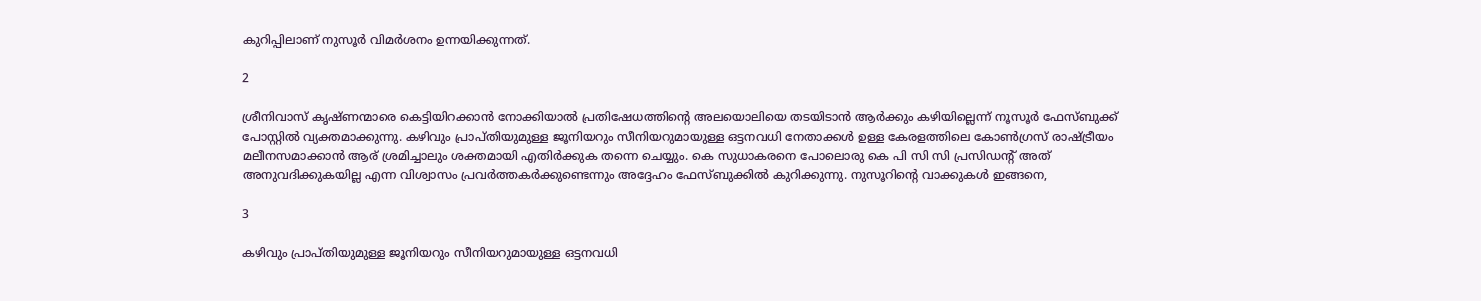കുറിപ്പിലാണ് നുസൂര്‍ വിമര്‍ശനം ഉന്നയിക്കുന്നത്.

2

ശ്രീനിവാസ് കൃഷ്ണന്മാരെ കെട്ടിയിറക്കാന്‍ നോക്കിയാല്‍ പ്രതിഷേധത്തിന്റെ അലയൊലിയെ തടയിടാന്‍ ആര്‍ക്കും കഴിയില്ലെന്ന് നൂസൂര്‍ ഫേസ്ബുക്ക് പോസ്റ്റില്‍ വ്യക്തമാക്കുന്നു. കഴിവും പ്രാപ്തിയുമുള്ള ജൂനിയറും സീനിയറുമായുള്ള ഒട്ടനവധി നേതാക്കള്‍ ഉള്ള കേരളത്തിലെ കോണ്‍ഗ്രസ് രാഷ്ട്രീയം മലീനസമാക്കാന്‍ ആര് ശ്രമിച്ചാലും ശക്തമായി എതിര്‍ക്കുക തന്നെ ചെയ്യും. കെ സുധാകരനെ പോലൊരു കെ പി സി സി പ്രസിഡന്റ് അത് അനുവദിക്കുകയില്ല എന്ന വിശ്വാസം പ്രവര്‍ത്തകര്‍ക്കുണ്ടെന്നും അദ്ദേഹം ഫേസ്ബുക്കില്‍ കുറിക്കുന്നു. നുസൂറിന്റെ വാക്കുകള്‍ ഇങ്ങനെ,

3

കഴിവും പ്രാപ്തിയുമുള്ള ജൂനിയറും സീനിയറുമായുള്ള ഒട്ടനവധി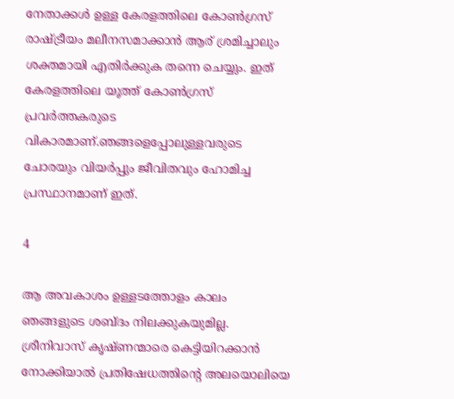നേതാക്കള്‍ ഉള്ള കേരളത്തിലെ കോണ്‍ഗ്രസ് രാഷ്ട്രീയം മലീനസമാക്കാന്‍ ആര് ശ്രമിച്ചാലും ശക്തമായി എതിര്‍ക്കുക തന്നെ ചെയ്യും. ഇത് കേരളത്തിലെ യൂത്ത് കോണ്‍ഗ്രസ് പ്രവര്‍ത്തകരുടെ വികാരമാണ്.ഞങ്ങളെപ്പോലുള്ളവരുടെ ചോരയും വിയര്‍പ്പും ജീവിതവും ഹോമിച്ച പ്രസ്ഥാനമാണ് ഇത്.

4

ആ അവകാശം ഉള്ളടത്തോളം കാലം ഞങ്ങളുടെ ശബ്ദം നിലക്കുകയുമില്ല. ശ്രീനിവാസ് കൃഷ്ണന്മാരെ കെട്ടിയിറക്കാന്‍ നോക്കിയാല്‍ പ്രതിഷേധത്തിന്റെ അലയൊലിയെ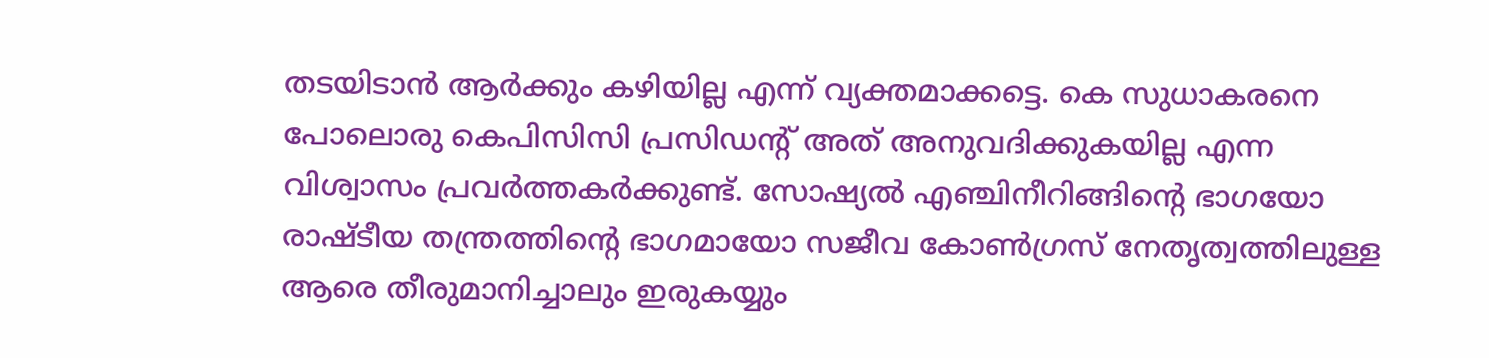തടയിടാന്‍ ആര്‍ക്കും കഴിയില്ല എന്ന് വ്യക്തമാക്കട്ടെ. കെ സുധാകരനെ പോലൊരു കെപിസിസി പ്രസിഡന്റ് അത് അനുവദിക്കുകയില്ല എന്ന വിശ്വാസം പ്രവര്‍ത്തകര്‍ക്കുണ്ട്. സോഷ്യല്‍ എഞ്ചിനീറിങ്ങിന്റെ ഭാഗയോ രാഷ്ടീയ തന്ത്രത്തിന്റെ ഭാഗമായോ സജീവ കോണ്‍ഗ്രസ് നേതൃത്വത്തിലുള്ള ആരെ തീരുമാനിച്ചാലും ഇരുകയ്യും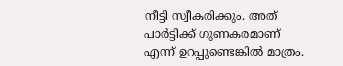നീട്ടി സ്വീകരിക്കും. അത് പാര്‍ട്ടിക്ക് ഗുണകരമാണ് എന്ന് ഉറപ്പുണ്ടെങ്കില്‍ മാത്രം.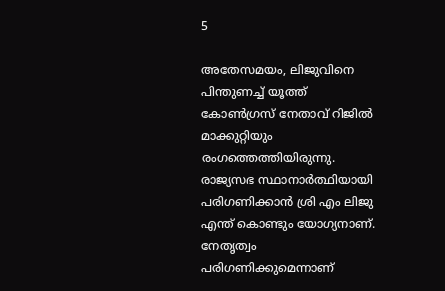5

അതേസമയം, ലിജുവിനെ പിന്തുണച്ച് യൂത്ത് കോണ്‍ഗ്രസ് നേതാവ് റിജില്‍ മാക്കുറ്റിയും രംഗത്തെത്തിയിരുന്നു. രാജ്യസഭ സ്ഥാനാര്‍ത്ഥിയായി
പരിഗണിക്കാന്‍ ശ്രി എം ലിജു എന്ത് കൊണ്ടും യോഗ്യനാണ്. നേതൃത്വം പരിഗണിക്കുമെന്നാണ്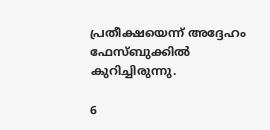പ്രതീക്ഷയെന്ന് അദ്ദേഹം ഫേസ്ബുക്കില്‍ കുറിച്ചിരുന്നു.

6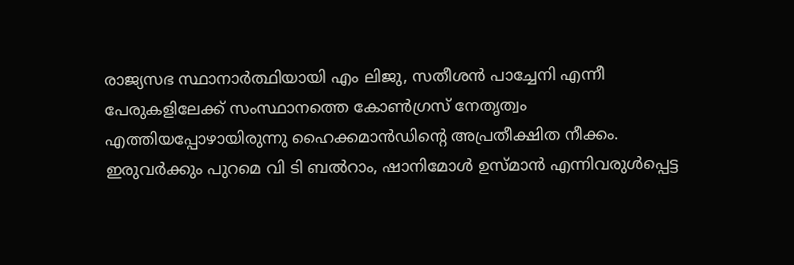രാജ്യസഭ സ്ഥാനാര്‍ത്ഥിയായി എം ലിജു, സതീശന്‍ പാച്ചേനി എന്നീ പേരുകളിലേക്ക് സംസ്ഥാനത്തെ കോണ്‍ഗ്രസ് നേതൃത്വം എത്തിയപ്പോഴായിരുന്നു ഹൈക്കമാന്‍ഡിന്റെ അപ്രതീക്ഷിത നീക്കം. ഇരുവര്‍ക്കും പുറമെ വി ടി ബല്‍റാം, ഷാനിമോള്‍ ഉസ്മാന്‍ എന്നിവരുള്‍പ്പെട്ട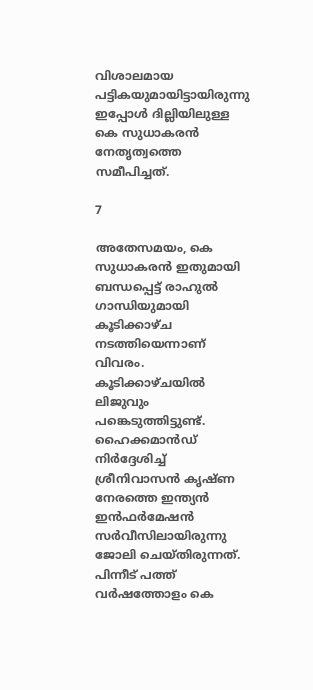വിശാലമായ പട്ടികയുമായിട്ടായിരുന്നു ഇപ്പോള്‍ ദില്ലിയിലുള്ള കെ സുധാകരന്‍ നേതൃത്വത്തെ സമീപിച്ചത്.

7

അതേസമയം, കെ സുധാകരന്‍ ഇതുമായി ബന്ധപ്പെട്ട് രാഹുല്‍ ഗാന്ധിയുമായി കൂടിക്കാഴ്ച നടത്തിയെന്നാണ് വിവരം. കൂടിക്കാഴ്ചയില്‍ ലിജുവും പങ്കെടുത്തിട്ടുണ്ട്. ഹൈക്കമാന്‍ഡ് നിര്‍ദ്ദേശിച്ച് ശ്രീനിവാസന്‍ കൃഷ്ണ നേരത്തെ ഇന്ത്യന്‍ ഇന്‍ഫര്‍മേഷന്‍ സര്‍വീസിലായിരുന്നു ജോലി ചെയ്തിരുന്നത്. പിന്നീട് പത്ത് വര്‍ഷത്തോളം കെ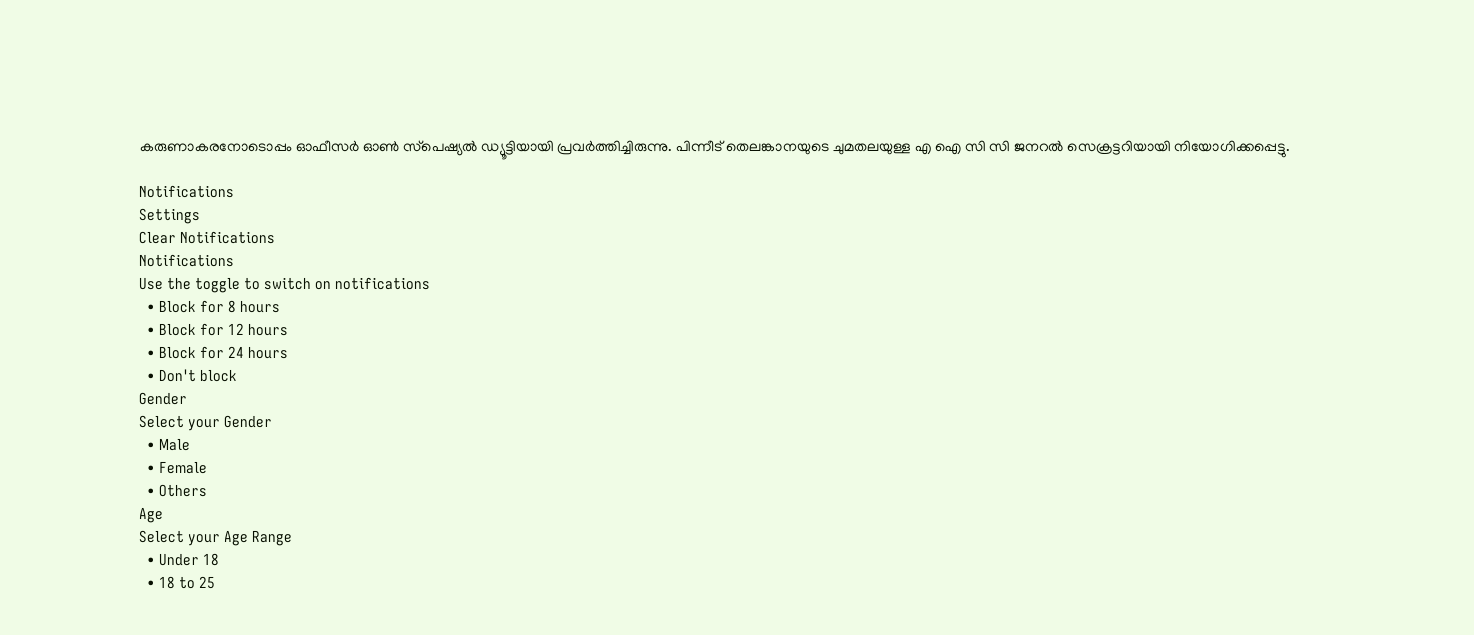കരുണാകരനോടൊപ്പം ഓഫീസര്‍ ഓണ്‍ സ്‌പെഷ്യല്‍ ഡ്യൂട്ടിയായി പ്രവര്‍ത്തിച്ചിരുന്നു. പിന്നീട് തെലങ്കാനയുടെ ചുമതലയുള്ള എ ഐ സി സി ജനറല്‍ സെക്രട്ടറിയായി നിയോഗിക്കപ്പെട്ടു.

Notifications
Settings
Clear Notifications
Notifications
Use the toggle to switch on notifications
  • Block for 8 hours
  • Block for 12 hours
  • Block for 24 hours
  • Don't block
Gender
Select your Gender
  • Male
  • Female
  • Others
Age
Select your Age Range
  • Under 18
  • 18 to 25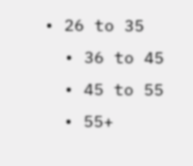• 26 to 35
  • 36 to 45
  • 45 to 55
  • 55+